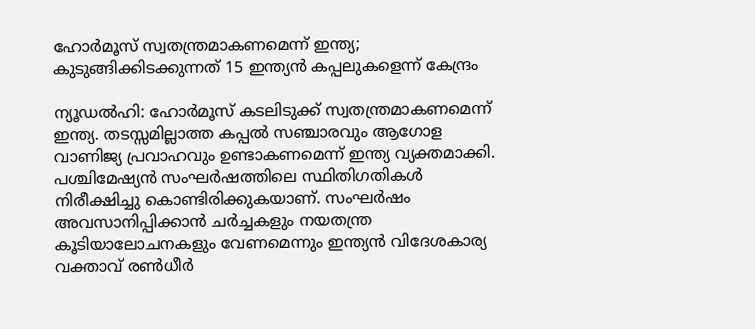ഹോര്‍മൂസ് സ്വതന്ത്രമാകണമെന്ന് ഇന്ത്യ; കുടുങ്ങിക്കിടക്കുന്നത് 15 ഇന്ത്യന്‍ കപ്പലുകളെന്ന് കേന്ദ്രം

ന്യൂഡല്‍ഹി: ഹോര്‍മൂസ് കടലിടുക്ക് സ്വതന്ത്രമാകണമെന്ന് ഇന്ത്യ. തടസ്സമില്ലാത്ത കപ്പല്‍ സഞ്ചാരവും ആഗോള വാണിജ്യ പ്രവാഹവും ഉണ്ടാകണമെന്ന് ഇന്ത്യ വ്യക്തമാക്കി. പശ്ചിമേഷ്യന്‍ സംഘര്‍ഷത്തിലെ സ്ഥിതിഗതികള്‍ നിരീക്ഷിച്ചു കൊണ്ടിരിക്കുകയാണ്. സംഘര്‍ഷം അവസാനിപ്പിക്കാന്‍ ചര്‍ച്ചകളും നയതന്ത്ര കൂടിയാലോചനകളും വേണമെന്നും ഇന്ത്യന്‍ വിദേശകാര്യ വക്താവ് രണ്‍ധീര്‍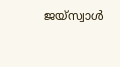ജയ്‌സ്വാള്‍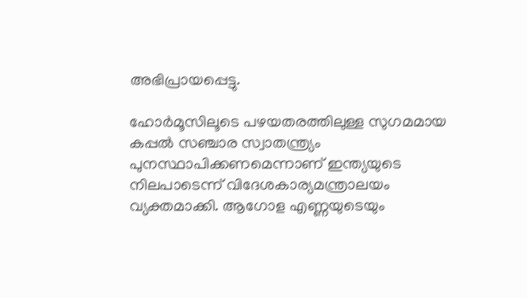അഭിപ്രായപ്പെട്ടു.

ഹോര്‍മൂസിലൂടെ പഴയതരത്തിലുള്ള സുഗമമായ കപ്പല്‍ സഞ്ചാര സ്വാതന്ത്ര്യം പുനസ്ഥാപിക്കണമെന്നാണ് ഇന്ത്യയുടെ നിലപാടെന്ന് വിദേശകാര്യമന്ത്രാലയം വ്യക്തമാക്കി. ആഗോള എണ്ണയുടെയും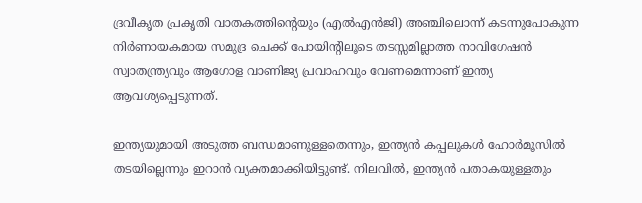ദ്രവീകൃത പ്രകൃതി വാതകത്തിന്റെയും (എല്‍എന്‍ജി) അഞ്ചിലൊന്ന് കടന്നുപോകുന്ന നിര്‍ണായകമായ സമുദ്ര ചെക്ക് പോയിന്റിലൂടെ തടസ്സമില്ലാത്ത നാവിഗേഷന്‍ സ്വാതന്ത്ര്യവും ആഗോള വാണിജ്യ പ്രവാഹവും വേണമെന്നാണ് ഇന്ത്യ ആവശ്യപ്പെടുന്നത്.

ഇന്ത്യയുമായി അടുത്ത ബന്ധമാണുള്ളതെന്നും, ഇന്ത്യന്‍ കപ്പലുകള്‍ ഹോര്‍മൂസില്‍ തടയില്ലെന്നും ഇറാന്‍ വ്യക്തമാക്കിയിട്ടുണ്ട്. നിലവില്‍, ഇന്ത്യന്‍ പതാകയുള്ളതും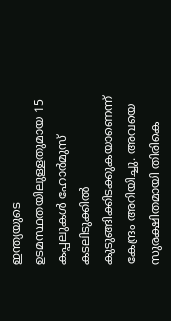ഇന്ത്യയുടെ ഉടമസ്ഥതയിലുള്ളതുമായ 15 കപ്പലുകള്‍ ഹോര്‍മുസ് കടലിടുക്കില്‍ കുടുങ്ങിക്കിടക്കുകയാണെന്ന് കേന്ദ്രം അറിയിച്ചു. അവയെ സുരക്ഷിതമായി തിരികെ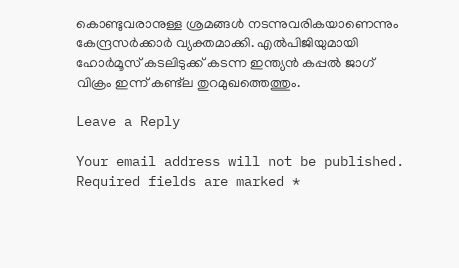കൊണ്ടുവരാനുള്ള ശ്രമങ്ങള്‍ നടന്നുവരികയാണെന്നും കേന്ദ്രസര്‍ക്കാര്‍ വ്യക്തമാക്കി. എല്‍പിജിയുമായി ഹോര്‍മൂസ് കടലിടുക്ക് കടന്ന ഇന്ത്യന്‍ കപ്പല്‍ ജാഗ് വിക്രം ഇന്ന് കണ്ട്‌ല തുറമുഖത്തെത്തും.

Leave a Reply

Your email address will not be published. Required fields are marked *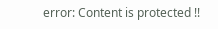error: Content is protected !!